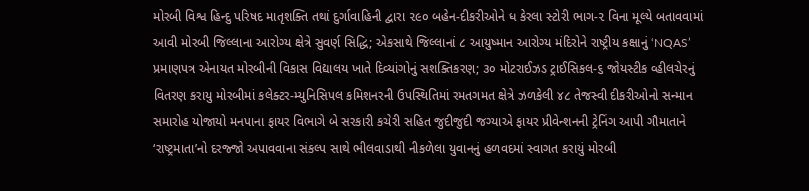મોરબી વિશ્વ હિન્દુ પરિષદ માતૃશક્તિ તથાં દુર્ગાવાહિની દ્વારા ૨૯૦ બહેન-દીકરીઓને ધ કેરલા સ્ટોરી ભાગ-૨ વિના મૂલ્યે બતાવવામાં આવી મોરબી જિલ્લાના આરોગ્ય ક્ષેત્રે સુવર્ણ સિદ્ધિ; એકસાથે જિલ્લાનાં ૮ આયુષ્માન આરોગ્ય મંદિરોને રાષ્ટ્રીય કક્ષાનું ‘NQAS’ પ્રમાણપત્ર એનાયત મોરબીની વિકાસ વિદ્યાલય ખાતે દિવ્યાંગોનું સશક્તિકરણ; ૩૦ મોટરાઈઝડ ટ્રાઈસિકલ-૬ જોયસ્ટીક વ્હીલચેરનું વિતરણ કરાયુ મોરબીમાં કલેક્ટર-મ્યુનિસિપલ કમિશનરની ઉપસ્થિતિમાં રમતગમત ક્ષેત્રે ઝળકેલી ૪૮ તેજસ્વી દીકરીઓનો સન્માન સમારોહ યોજાયો મનપાના ફાયર વિભાગે બે સરકારી કચેરી સહિત જુદીજુદી જગ્યાએ ફાયર પ્રીવેન્શનની ટ્રેનિંગ આપી ગૌમાતાને ‘રાષ્ટ્રમાતા’નો દરજ્જો અપાવવાના સંકલ્પ સાથે ભીલવાડાથી નીકળેલા યુવાનનું હળવદમાં સ્વાગત કરાયું મોરબી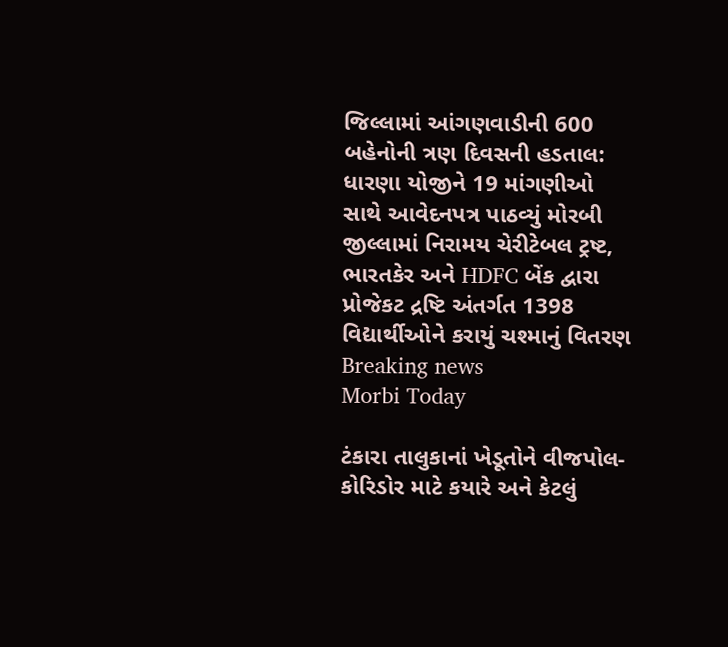જિલ્લામાં આંગણવાડીની 600 બહેનોની ત્રણ દિવસની હડતાલ: ધારણા યોજીને 19 માંગણીઓ સાથે આવેદનપત્ર પાઠવ્યું મોરબી જીલ્લામાં નિરામય ચેરીટેબલ ટ્રષ્ટ, ભારતકેર અને HDFC બેંક દ્વારા પ્રોજેકટ દ્રષ્ટિ અંતર્ગત 1398 વિદ્યાર્થીઓને કરાયું ચશ્માનું વિતરણ
Breaking news
Morbi Today

ટંકારા તાલુકાનાં ખેડૂતોને વીજપોલ-કોરિડોર માટે કયારે અને કેટલું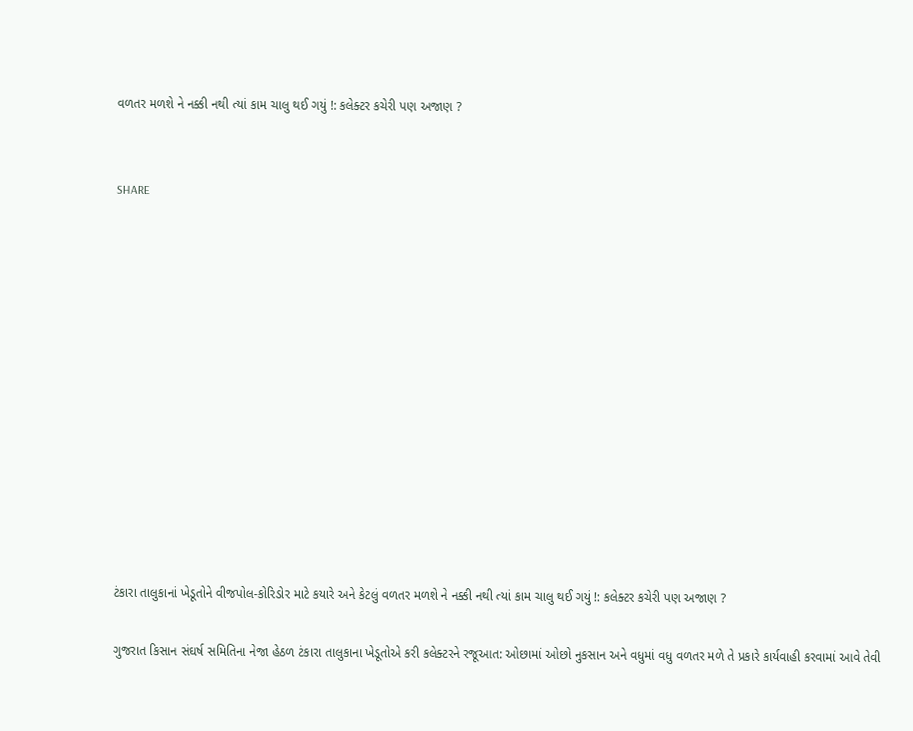વળતર મળશે ને નક્કી નથી ત્યાં કામ ચાલુ થઈ ગયું !: કલેક્ટર કચેરી પણ અજાણ ?


SHARE













ટંકારા તાલુકાનાં ખેડૂતોને વીજપોલ-કોરિડોર માટે કયારે અને કેટલું વળતર મળશે ને નક્કી નથી ત્યાં કામ ચાલુ થઈ ગયું !: કલેક્ટર કચેરી પણ અજાણ ?

ગુજરાત કિસાન સંઘર્ષ સમિતિના નેજા હેઠળ ટંકારા તાલુકાના ખેડૂતોએ કરી કલેક્ટરને રજૂઆત: ઓછામાં ઓછો નુકસાન અને વધુમાં વધુ વળતર મળે તે પ્રકારે કાર્યવાહી કરવામાં આવે તેવી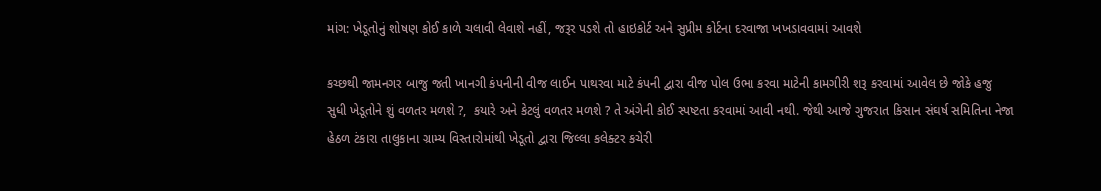માંગ: ખેડૂતોનું શોષણ કોઈ કાળે ચલાવી લેવાશે નહીં, જરૂર પડશે તો હાઇકોર્ટ અને સુપ્રીમ કોર્ટના દરવાજા ખખડાવવામાં આવશે

કચ્છથી જામનગર બાજુ જતી ખાનગી કંપનીની વીજ લાઈન પાથરવા માટે કંપની દ્વારા વીજ પોલ ઉભા કરવા માટેની કામગીરી શરૂ કરવામાં આવેલ છે જોકે હજુ સુધી ખેડૂતોને શું વળતર મળશે ?,  કયારે અને કેટલું વળતર મળશે ? તે અંગેની કોઈ સ્પષ્ટતા કરવામાં આવી નથી. જેથી આજે ગુજરાત કિસાન સંઘર્ષ સમિતિના નેજા હેઠળ ટંકારા તાલુકાના ગ્રામ્ય વિસ્તારોમાંથી ખેડૂતો દ્વારા જિલ્લા કલેક્ટર કચેરી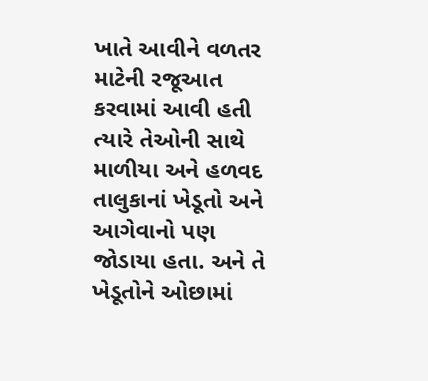ખાતે આવીને વળતર માટેની રજૂઆત કરવામાં આવી હતી ત્યારે તેઓની સાથે માળીયા અને હળવદ તાલુકાનાં ખેડૂતો અને આગેવાનો પણ જોડાયા હતા. અને તે ખેડૂતોને ઓછામાં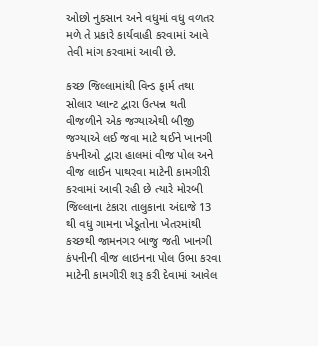ઓછો નુકસાન અને વધુમાં વધુ વળતર મળે તે પ્રકારે કાર્યવાહી કરવામાં આવે તેવી માંગ કરવામાં આવી છે.

કચ્છ જિલ્લામાંથી વિન્ડ ફાર્મ તથા સોલાર પ્લાન્ટ દ્વારા ઉત્પન્ન થતી વીજળીને એક જગ્યાએથી બીજી જગ્યાએ લઈ જવા માટે થઈને ખાનગી કંપનીઓ દ્વારા હાલમાં વીજ પોલ અને વીજ લાઈન પાથરવા માટેની કામગીરી કરવામાં આવી રહી છે ત્યારે મોરબી જિલ્લાના ટંકારા તાલુકાના અંદાજે 13 થી વધુ ગામના ખેડૂતોના ખેતરમાંથી કચ્છથી જામનગર બાજુ જતી ખાનગી કંપનીની વીજ લાઇનના પોલ ઉભા કરવા માટેની કામગીરી શરૂ કરી દેવામાં આવેલ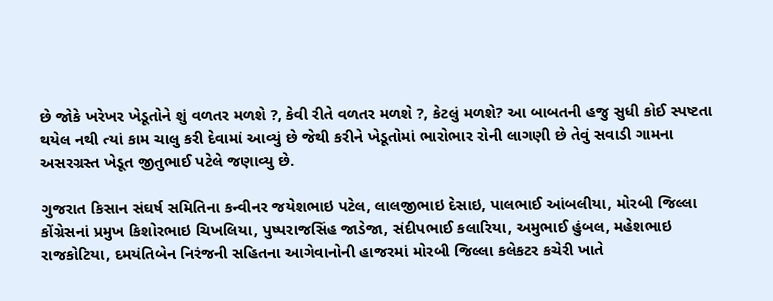છે જોકે ખરેખર ખેડૂતોને શું વળતર મળશે ?, કેવી રીતે વળતર મળશે ?, કેટલું મળશે? આ બાબતની હજુ સુધી કોઈ સ્પષ્ટતા થયેલ નથી ત્યાં કામ ચાલુ કરી દેવામાં આવ્યું છે જેથી કરીને ખેડૂતોમાં ભારોભાર રોની લાગણી છે તેવું સવાડી ગામના અસરગ્રસ્ત ખેડૂત જીતુભાઈ પટેલે જણાવ્યુ છે.

ગુજરાત કિસાન સંઘર્ષ સમિતિના કન્વીનર જયેશભાઇ પટેલ, લાલજીભાઇ દેસાઇ, પાલભાઈ આંબલીયા, મોરબી જિલ્લા કોંગ્રેસનાં પ્રમુખ કિશોરભાઇ ચિખલિયા, પુષ્પરાજસિંહ જાડેજા, સંદીપભાઈ કલારિયા, અમુભાઈ હુંબલ, મહેશભાઇ રાજકોટિયા, દમયંતિબેન નિરંજની સહિતના આગેવાનોની હાજરમાં મોરબી જિલ્લા કલેકટર કચેરી ખાતે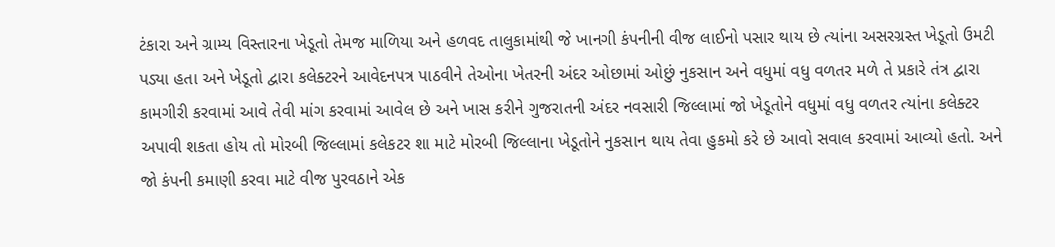ટંકારા અને ગ્રામ્ય વિસ્તારના ખેડૂતો તેમજ માળિયા અને હળવદ તાલુકામાંથી જે ખાનગી કંપનીની વીજ લાઈનો પસાર થાય છે ત્યાંના અસરગ્રસ્ત ખેડૂતો ઉમટી પડ્યા હતા અને ખેડૂતો દ્વારા કલેક્ટરને આવેદનપત્ર પાઠવીને તેઓના ખેતરની અંદર ઓછામાં ઓછું નુકસાન અને વધુમાં વધુ વળતર મળે તે પ્રકારે તંત્ર દ્વારા કામગીરી કરવામાં આવે તેવી માંગ કરવામાં આવેલ છે અને ખાસ કરીને ગુજરાતની અંદર નવસારી જિલ્લામાં જો ખેડૂતોને વધુમાં વધુ વળતર ત્યાંના કલેક્ટર અપાવી શકતા હોય તો મોરબી જિલ્લામાં કલેકટર શા માટે મોરબી જિલ્લાના ખેડૂતોને નુકસાન થાય તેવા હુકમો કરે છે આવો સવાલ કરવામાં આવ્યો હતો. અને જો કંપની કમાણી કરવા માટે વીજ પુરવઠાને એક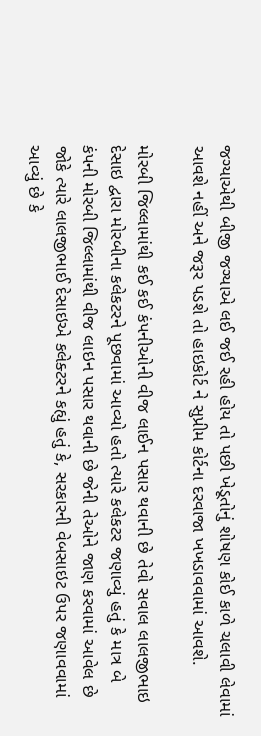જગ્યાએથી બીજી જગ્યાએ લઈ જઈ રહી હોય તો પછી ખેડૂતોનું શોષણ કોઈ કાળે ચલાવી લેવામાં આવશે નહીં અને જરૂર પડશે તો હાઇકોર્ટ ને સુપ્રીમ કોર્ટના દરવાજા ખખડાવવામાં આવશે.

મોરબી જિલ્લામાંથી કઈ કઈ કંપનીઓની વીજ લાઈન પસાર થવાની છે તેવો સવાલ લાલજીભાઇ દેસાઇ દ્વારા મોરબીના કલેકટરને પૂછવામાં આવ્યો હતો ત્યારે કલેકટર જણાવ્યું હતું કે માત્ર બે કંપની મોરબી જિલ્લામાંથી વીજ લાઇન પસાર થવાની છે જેની તેઓને જાણ કરવામાં આવેલ છે જોકે ત્યારે લાલજીભાઈ દેસાઇએ કલેક્ટરને કહ્યું હતું કે, સરકારની વેબસાઇટ ઉપર જણાવવામાં આવ્યું છે કે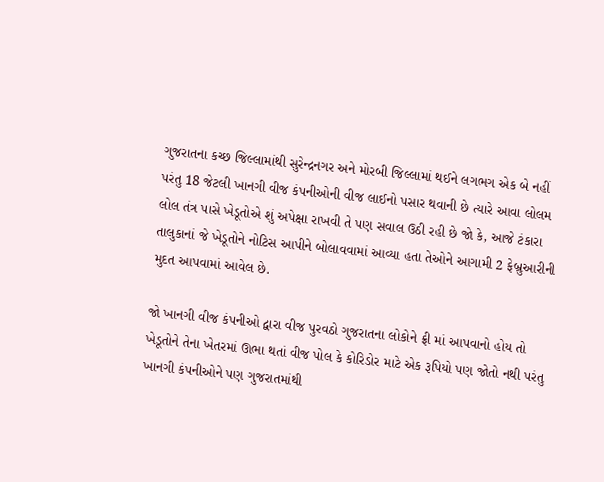ગુજરાતના કચ્છ જિલ્લામાંથી સુરેન્દ્રનગર અને મોરબી જિલ્લામાં થઈને લગભગ એક બે નહીં પરંતુ 18 જેટલી ખાનગી વીજ કંપનીઓની વીજ લાઈનો પસાર થવાની છે ત્યારે આવા લોલમ લોલ તંત્ર પાસે ખેડૂતોએ શું અપેક્ષા રાખવી તે પણ સવાલ ઉઠી રહી છે જો કે, આજે ટંકારા તાલુકાનાં જે ખેડૂતોને નોટિસ આપીને બોલાવવામાં આવ્યા હતા તેઓને આગામી 2 ફેબ્રુઆરીની મુદત આપવામાં આવેલ છે.

જો ખાનગી વીજ કંપનીઓ દ્વારા વીજ પુરવઠો ગુજરાતના લોકોને ફ્રી માં આપવાનો હોય તો ખેડૂતોને તેના ખેતરમાં ઊભા થતાં વીજ પોલ કે કોરિડોર માટે એક રૂપિયો પણ જોતો નથી પરંતુ ખાનગી કંપનીઓને પણ ગુજરાતમાંથી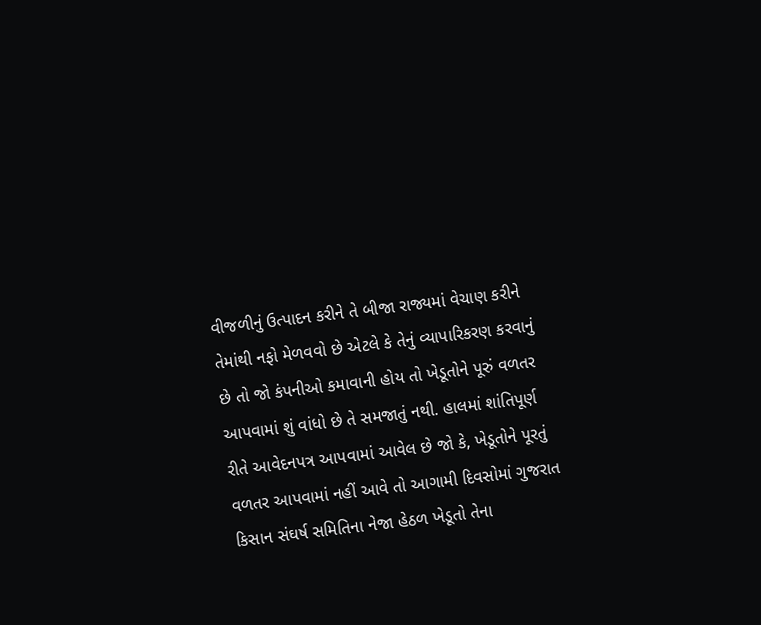વીજળીનું ઉત્પાદન કરીને તે બીજા રાજ્યમાં વેચાણ કરીને તેમાંથી નફો મેળવવો છે એટલે કે તેનું વ્યાપારિકરણ કરવાનું છે તો જો કંપનીઓ કમાવાની હોય તો ખેડૂતોને પૂરું વળતર આપવામાં શું વાંધો છે તે સમજાતું નથી. હાલમાં શાંતિપૂર્ણ રીતે આવેદનપત્ર આપવામાં આવેલ છે જો કે, ખેડૂતોને પૂરતું વળતર આપવામાં નહીં આવે તો આગામી દિવસોમાં ગુજરાત કિસાન સંઘર્ષ સમિતિના નેજા હેઠળ ખેડૂતો તેના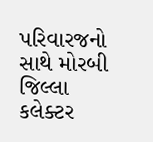પરિવારજનો સાથે મોરબી જિલ્લા કલેક્ટર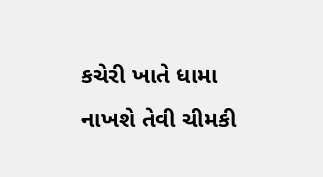કચેરી ખાતે ધામા નાખશે તેવી ચીમકી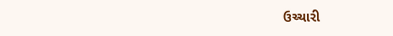ઉચ્ચારી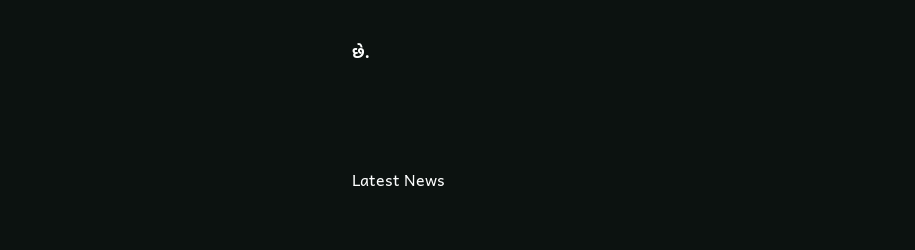છે.




Latest News